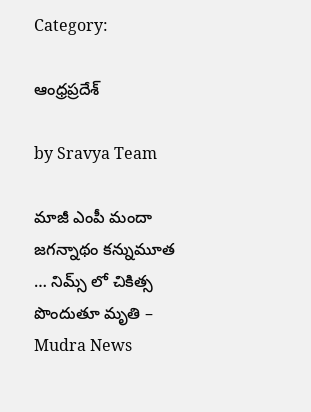Category:

ఆంధ్రప్రదేశ్

by Sravya Team

మాజీ ఎంపీ మందా జగన్నాథం కన్నుమూత … నిమ్స్ లో చికిత్స పొందుతూ మృతి – Mudra News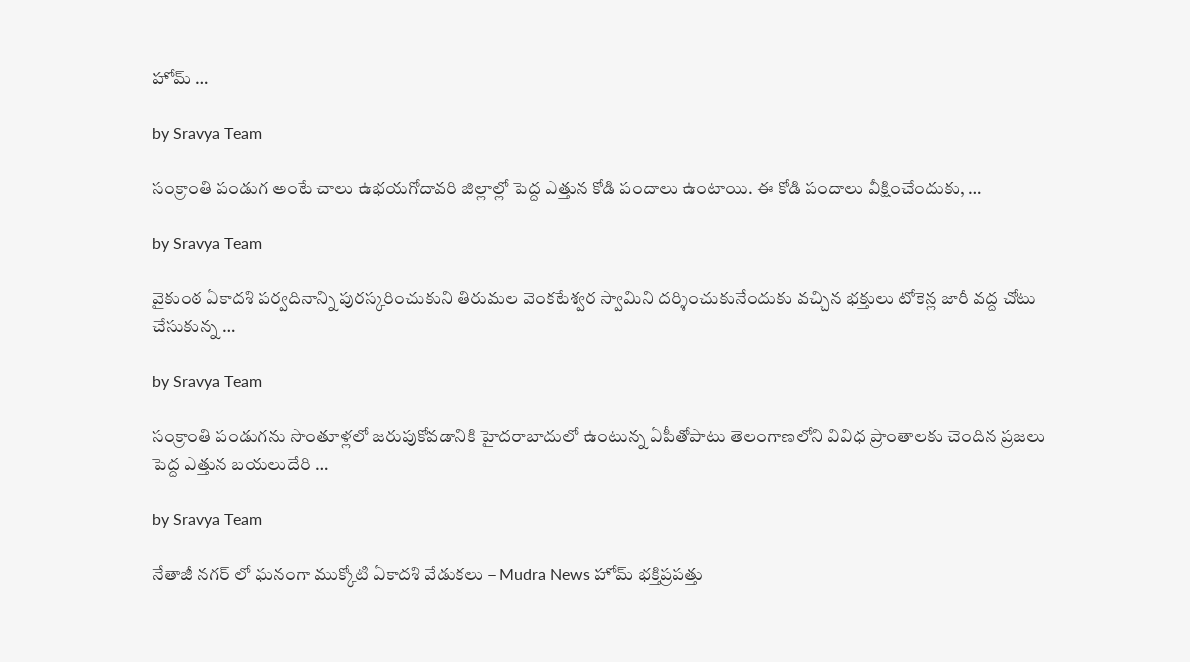హోమ్ …

by Sravya Team

సంక్రాంతి పండుగ అంటే చాలు ఉభయగోదావరి జిల్లాల్లో పెద్ద ఎత్తున కోడి పందాలు ఉంటాయి. ఈ కోడి పందాలు వీక్షించేందుకు, …

by Sravya Team

వైకుంఠ ఏకాదశి పర్వదినాన్ని పురస్కరించుకుని తిరుమల వెంకటేశ్వర స్వామిని దర్శించుకునేందుకు వచ్చిన భక్తులు టోకెన్ల జారీ వద్ద చోటు చేసుకున్న …

by Sravya Team

సంక్రాంతి పండుగను సొంతూళ్లలో జరుపుకోవడానికి హైదరాబాదులో ఉంటున్న ఏపీతోపాటు తెలంగాణలోని వివిధ ప్రాంతాలకు చెందిన ప్రజలు పెద్ద ఎత్తున బయలుదేరి …

by Sravya Team

నేతాజీ నగర్ లో ఘనంగా ముక్కోటి ఏకాదశి వేడుకలు – Mudra News హోమ్ భక్తిప్రపత్తు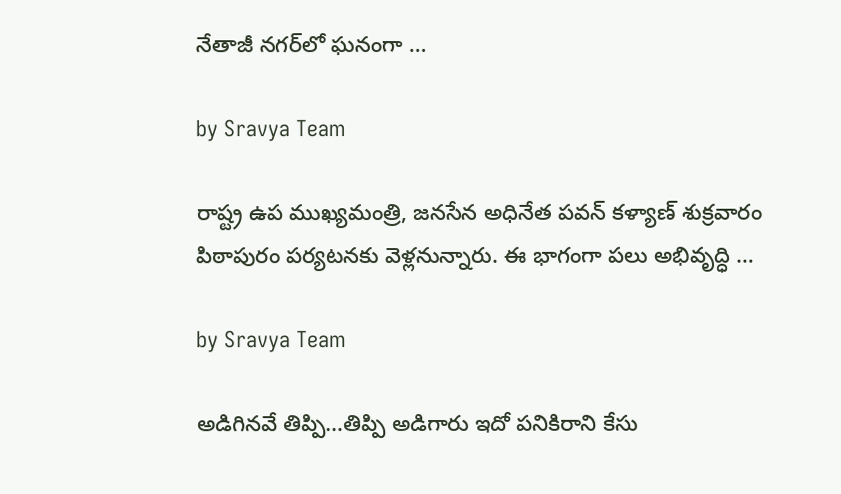నేతాజీ నగర్‌లో ఘనంగా …

by Sravya Team

రాష్ట్ర ఉప ముఖ్యమంత్రి, జనసేన అధినేత పవన్ కళ్యాణ్ శుక్రవారం పిఠాపురం పర్యటనకు వెళ్లనున్నారు. ఈ భాగంగా పలు అభివృద్ధి …

by Sravya Team

అడిగినవే తిప్పి…తిప్పి అడిగారు ఇదో పనికిరాని కేసు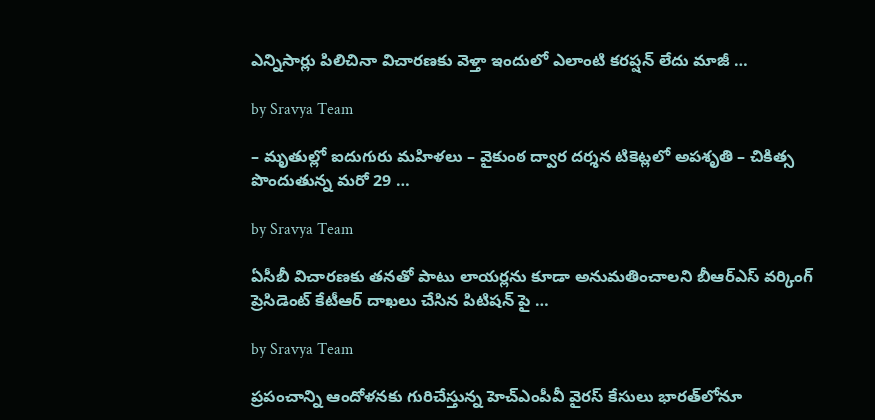ఎన్నిసార్లు పిలిచినా విచారణకు వెళ్తా ఇందులో ఎలాంటి కరప్షన్ లేదు మాజీ …

by Sravya Team

– మృతుల్లో ఐదుగురు మహిళలు – వైకుంఠ ద్వార దర్శన టికెట్లలో అపశృతి – చికిత్స పొందుతున్న మరో 29 …

by Sravya Team

ఏసీబీ విచారణకు తనతో పాటు లాయర్లను కూడా అనుమతించాలని బీఆర్ఎస్ వర్కింగ్ ప్రెసిడెంట్ కేటీఆర్ దాఖలు చేసిన పిటిషన్ పై …

by Sravya Team

ప్రపంచాన్ని ఆందోళనకు గురిచేస్తున్న హెచ్‌ఎంపీవీ వైరస్ కేసులు భారత్‌లోనూ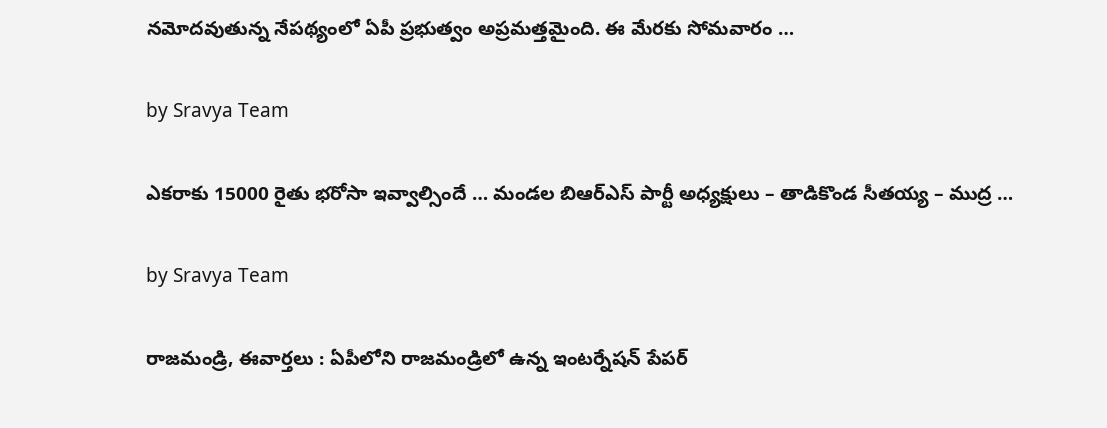నమోదవుతున్న నేపథ్యంలో ఏపీ ప్రభుత్వం అప్రమత్తమైంది. ఈ మేరకు సోమవారం …

by Sravya Team

ఎకరాకు 15000 రైతు భరోసా ఇవ్వాల్సిందే … మండల బిఆర్ఎస్ పార్టీ అధ్యక్షులు – తాడికొండ సీతయ్య – ముద్ర …

by Sravya Team

రాజమండ్రి, ఈవార్తలు : ఏపీలోని రాజమండ్రిలో ఉన్న ఇంటర్నేషన్ పేపర్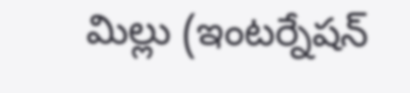మిల్లు (ఇంటర్నేషన్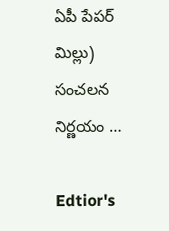ఏపీ పేపర్ మిల్లు) సంచలన నిర్ణయం …

Edtior's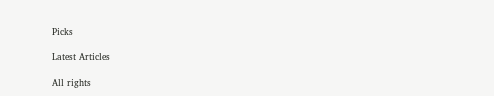Picks

Latest Articles

All rights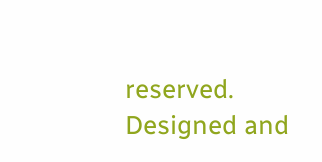reserved. Designed and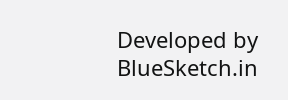Developed by BlueSketch.in